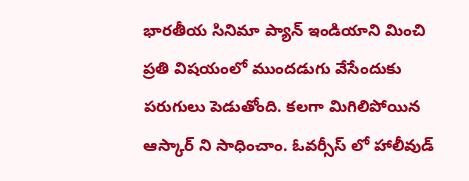భారతీయ సినిమా ప్యాన్ ఇండియాని మించి ప్రతి విషయంలో ముందడుగు వేసేందుకు పరుగులు పెడుతోంది. కలగా మిగిలిపోయిన ఆస్కార్ ని సాధించాం. ఓవర్సీస్ లో హాలీవుడ్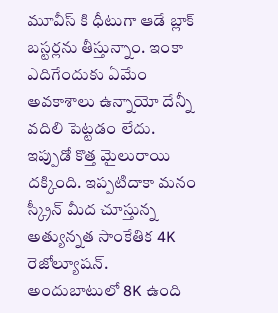మూవీస్ కి ధీటుగా ఆడే బ్లాక్ బస్టర్లను తీస్తున్నాం. ఇంకా ఎదిగేందుకు ఏమేం అవకాశాలు ఉన్నాయో దేన్నీ వదిలి పెట్టడం లేదు. ఇప్పుడో కొత్త మైలురాయి దక్కింది. ఇప్పటిదాకా మనం స్క్రీన్ మీద చూస్తున్న అత్యున్నత సాంకేతిక 4K రెజోల్యూషన్. అందుబాటులో 8K ఉంది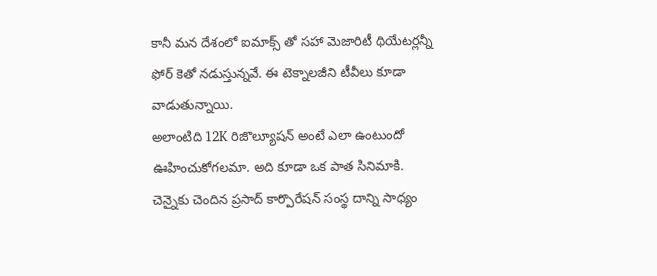కానీ మన దేశంలో ఐమాక్స్ తో సహా మెజారిటీ థియేటర్లన్నీ ఫోర్ కెతో నడుస్తున్నవే. ఈ టెక్నాలజీని టీవీలు కూడా వాడుతున్నాయి.
అలాంటిది 12K రిజొల్యూషన్ అంటే ఎలా ఉంటుందో ఊహించుకోగలమా. అది కూడా ఒక పాత సినిమాకి. చెన్నైకు చెందిన ప్రసాద్ కార్పొరేషన్ సంస్థ దాన్ని సాధ్యం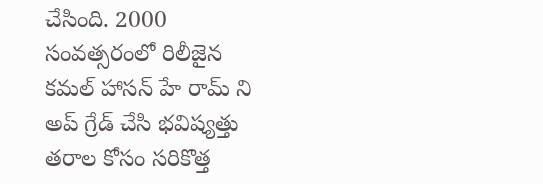చేసింది. 2000 సంవత్సరంలో రిలీజైన కమల్ హాసన్ హే రామ్ ని అప్ గ్రేడ్ చేసి భవిష్యత్తు తరాల కోసం సరికొత్త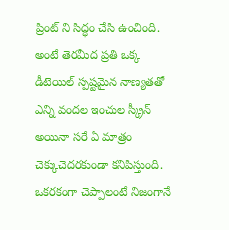ప్రింట్ ని సిద్ధం చేసి ఉంచింది. అంటే తెరమీద ప్రతి ఒక్క డీటెయిల్ స్పష్టమైన నాణ్యతతో ఎన్ని వందల ఇంచుల స్క్రీన్ అయినా సరే ఏ మాత్రం చెక్కుచెదరకుండా కనిపిస్తుంది. ఒకరకంగా చెప్పాలంటే నిజంగానే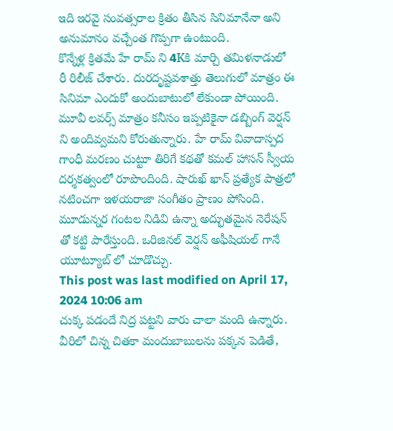ఇది ఇరవై సంవత్సరాల క్రితం తీసిన సినిమానేనా అని అనుమానం వచ్చేంత గొప్పగా ఉంటుంది.
కొన్నేళ్ల క్రితమే హే రామ్ ని 4Kకి మార్చి తమిళనాడులో రీ రిలీజ్ చేశారు. దురదృష్టవశాత్తు తెలుగులో మాత్రం ఈ సినిమా ఎందుకో అందుబాటులో లేకుండా పోయింది. మూవీ లవర్స్ మాత్రం కనీసం ఇప్పటికైనా డబ్బింగ్ వెర్షన్ ని అందివ్వమని కోరుతున్నారు. హే రామ్ వివాదాస్పద గాంధీ మరణం చుట్టూ తిరిగే కథతో కమల్ హాసన్ స్వీయ దర్శకత్వంలో రూపొందింది. షారుఖ్ ఖాన్ ప్రత్యేక పాత్రలో నటించగా ఇళయరాజా సంగీతం ప్రాణం పోసింది. మూడున్నర గంటల నిడివి ఉన్నా అద్భుతమైన నెరేషన్ తో కట్టి పారేస్తుంది. ఒరిజినల్ వెర్షన్ అఫీషియల్ గానే యూట్యూబ్ లో చూడొచ్చు.
This post was last modified on April 17, 2024 10:06 am
చుక్క పడందే నిద్ర పట్టని వారు చాలా మంది ఉన్నారు. వీరిలో చిన్న చితకా మందుబాబులను పక్కన పెడితే,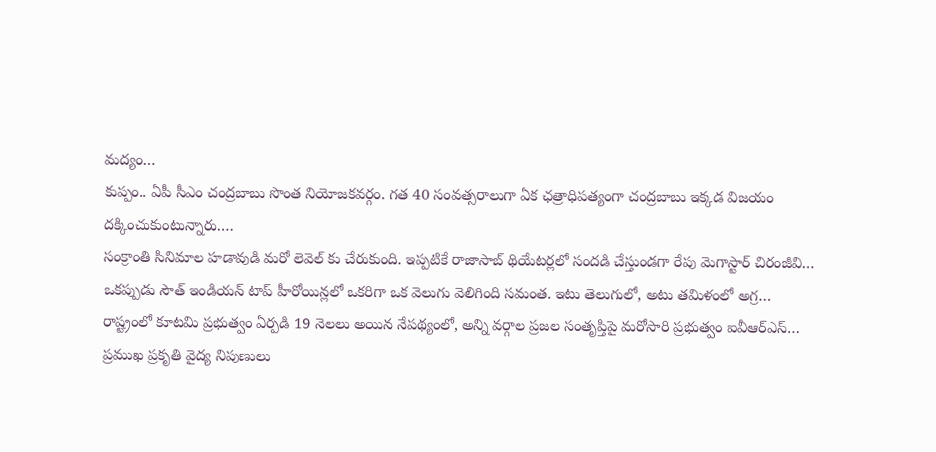మద్యం…
కుప్పం.. ఏపీ సీఎం చంద్రబాబు సొంత నియోజకవర్గం. గత 40 సంవత్సరాలుగా ఏక ఛత్రాధిపత్యంగా చంద్రబాబు ఇక్కడ విజయం దక్కించుకుంటున్నారు.…
సంక్రాంతి సినిమాల హడావుడి మరో లెవెల్ కు చేరుకుంది. ఇప్పటికే రాజాసాబ్ థియేటర్లలో సందడి చేస్తుండగా రేపు మెగాస్టార్ చిరంజీవి…
ఒకప్పుడు సౌత్ ఇండియన్ టాప్ హీరోయిన్లలో ఒకరిగా ఒక వెలుగు వెలిగింది సమంత. ఇటు తెలుగులో, అటు తమిళంలో అగ్ర…
రాష్ట్రంలో కూటమి ప్రభుత్వం ఏర్పడి 19 నెలలు అయిన నేపథ్యంలో, అన్ని వర్గాల ప్రజల సంతృప్తిపై మరోసారి ప్రభుత్వం ఐవీఆర్ఎస్…
ప్రముఖ ప్రకృతి వైద్య నిపుణులు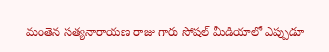మంతెన సత్యనారాయణ రాజు గారు సోషల్ మీడియాలో ఎప్పుడూ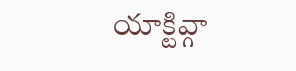యాక్టివ్గా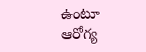ఉంటూ ఆరోగ్య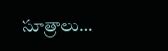సూత్రాలు…